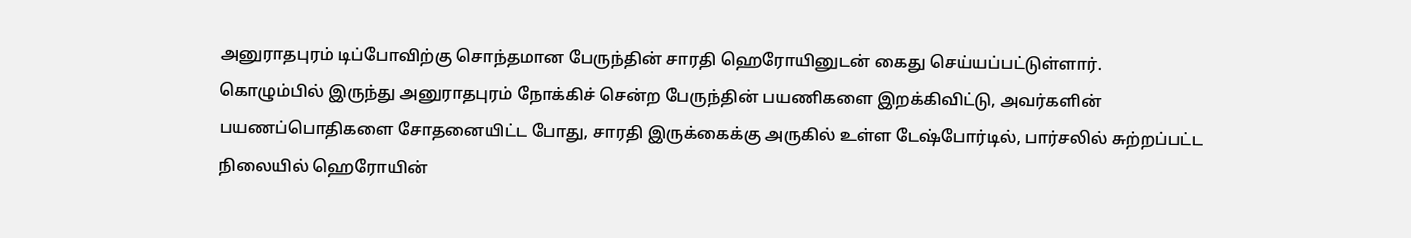அனுராதபுரம் டிப்போவிற்கு சொந்தமான பேருந்தின் சாரதி ஹெரோயினுடன் கைது செய்யப்பட்டுள்ளார்.
கொழும்பில் இருந்து அனுராதபுரம் நோக்கிச் சென்ற பேருந்தின் பயணிகளை இறக்கிவிட்டு, அவர்களின் பயணப்பொதிகளை சோதனையிட்ட போது, சாரதி இருக்கைக்கு அருகில் உள்ள டேஷ்போர்டில், பார்சலில் சுற்றப்பட்ட நிலையில் ஹெரோயின்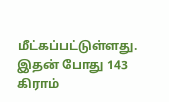மீட்கப்பட்டுள்ளது.
இதன் போது 143 கிராம்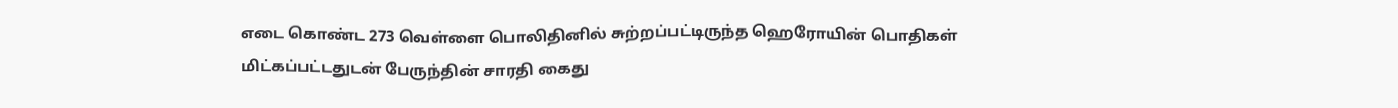எடை கொண்ட 273 வெள்ளை பொலிதினில் சுற்றப்பட்டிருந்த ஹெரோயின் பொதிகள் மிட்கப்பட்டதுடன் பேருந்தின் சாரதி கைது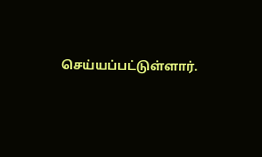செய்யப்பட்டுள்ளார்.